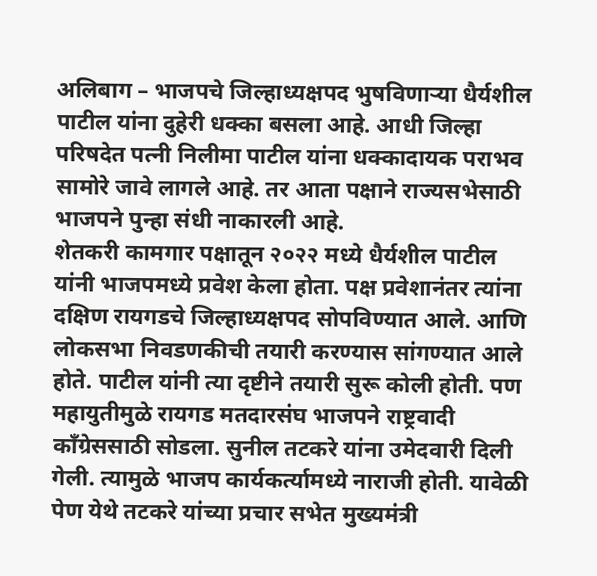अलिबाग – भाजपचे जिल्हाध्यक्षपद भुषविणाऱ्या धैर्यशील पाटील यांना दुहेरी धक्का बसला आहे. आधी जिल्हा परिषदेत पत्नी निलीमा पाटील यांना धक्कादायक पराभव सामोरे जावे लागले आहे. तर आता पक्षाने राज्यसभेसाठी भाजपने पुन्हा संधी नाकारली आहे.
शेतकरी कामगार पक्षातून २०२२ मध्ये धैर्यशील पाटील यांनी भाजपमध्ये प्रवेश केला होता. पक्ष प्रवेशानंतर त्यांना दक्षिण रायगडचे जिल्हाध्यक्षपद सोपविण्यात आले. आणि लोकसभा निवडणकीची तयारी करण्यास सांगण्यात आले होते. पाटील यांनी त्या दृष्टीने तयारी सुरू कोली होती. पण महायुतीमुळे रायगड मतदारसंघ भाजपने राष्ट्रवादी काँग्रेससाठी सोडला. सुनील तटकरे यांना उमेदवारी दिली गेली. त्यामुळे भाजप कार्यकर्त्यामध्ये नाराजी होती. यावेळी पेण येथे तटकरे यांच्या प्रचार सभेत मुख्यमंत्री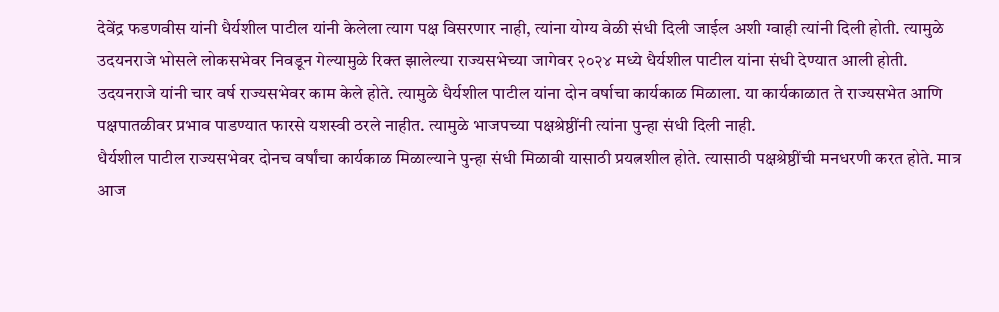देवेंद्र फडणवीस यांनी धैर्यशील पाटील यांनी केलेला त्याग पक्ष विसरणार नाही, त्यांना योग्य वेळी संधी दिली जाईल अशी ग्वाही त्यांनी दिली होती. त्यामुळे उदयनराजे भोसले लोकसभेवर निवडून गेल्यामुळे रिक्त झालेल्या राज्यसभेच्या जागेवर २०२४ मध्ये धैर्यशील पाटील यांना संधी देण्यात आली होती. उदयनराजे यांनी चार वर्ष राज्यसभेवर काम केले होते. त्यामुळे धैर्यशील पाटील यांना दोन वर्षाचा कार्यकाळ मिळाला. या कार्यकाळात ते राज्यसभेत आणि पक्षपातळीवर प्रभाव पाडण्यात फारसे यशस्वी ठरले नाहीत. त्यामुळे भाजपच्या पक्षश्रेष्ठींनी त्यांना पुन्हा संधी दिली नाही.
धैर्यशील पाटील राज्यसभेवर दोनच वर्षांचा कार्यकाळ मिळाल्याने पुन्हा संधी मिळावी यासाठी प्रयत्नशील होते. त्यासाठी पक्षश्रेष्ठींची मनधरणी करत होते. मात्र आज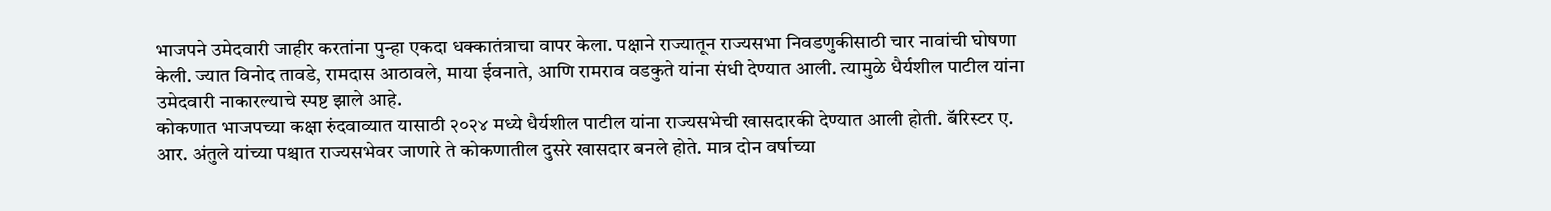भाजपने उमेदवारी जाहीर करतांना पुन्हा एकदा धक्कातंत्राचा वापर केला. पक्षाने राज्यातून राज्यसभा निवडणुकीसाठी चार नावांची घोषणा केली. ज्यात विनोद तावडे, रामदास आठावले, माया ईवनाते, आणि रामराव वडकुते यांना संधी देण्यात आली. त्यामुळे धैर्यशील पाटील यांना उमेदवारी नाकारल्याचे स्पष्ट झाले आहे.
कोकणात भाजपच्या कक्षा रुंदवाव्यात यासाठी २०२४ मध्ये धैर्यशील पाटील यांना राज्यसभेची खासदारकी देण्यात आली होती. बॅरिस्टर ए. आर. अंतुले यांच्या पश्चात राज्यसभेवर जाणारे ते कोकणातील दुसरे खासदार बनले होते. मात्र दोन वर्षाच्या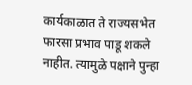कार्यकाळात ते राज्यसभेत फारसा प्रभाव पाडू शकले नाहीत. त्यामुळे पक्षाने पुन्हा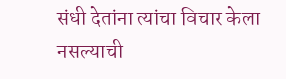संधी देतांना त्यांचा विचार केला नसल्याची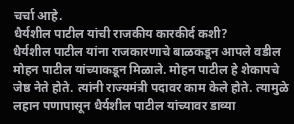चर्चा आहे.
धैर्यशील पाटील यांची राजकीय कारकीर्द कशी?
धैर्यशील पाटील यांना राजकारणाचे बाळकडून आपले वडील मोहन पाटील यांच्याकडून मिळाले. मोहन पाटील हे शेकापचे जेष्ठ नेते होते. त्यांनी राज्यमंत्री पदावर काम केले होते. त्यामुळे लहान पणापासून धैर्यशील पाटील यांच्यावर डाव्या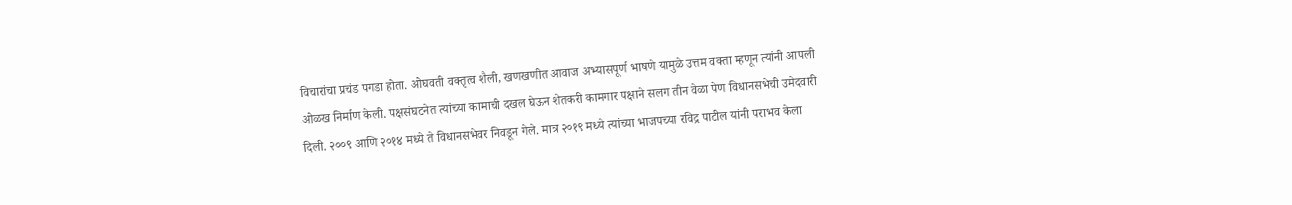विचारांचा प्रचंड पगडा होता. ओघवती वक्तृत्व शैली, खणखणीत आवाज अभ्यासपूर्ण भाषणे यामुळे उत्तम वक्ता म्हणून त्यांनी आपली ओळख निर्माण केली. पक्षसंघटनेत त्यांच्या कामाची दखल घेऊन शेतकरी कामगार पक्षाने सलग तीन वेळा पेण विधानसभेची उमेदवारी दिली. २००९ आणि २०१४ मध्ये ते विधानसभेवर निवडून गेले. मात्र २०१९ मध्ये त्यांच्या भाजपच्या रविद्र पाटील यांनी पराभव केला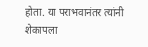होता. या पराभवानंतर त्यांनी शेकापला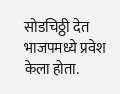सोडचिठ्ठी देत भाजपमध्ये प्रवेश केला होता.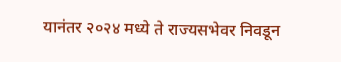यानंतर २०२४ मध्ये ते राज्यसभेवर निवडून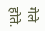गेले होते.